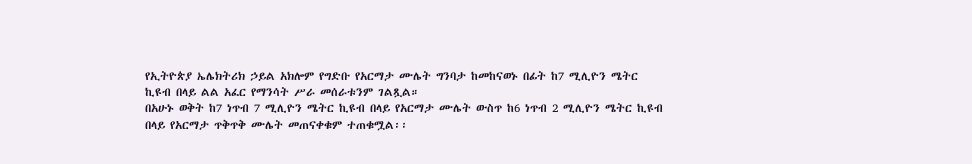የኢትዮጵያ ኤሌክትሪክ ኃይል አክሎም የግድቡ የአርማታ ሙሌት ግንባታ ከመከናወኑ በፊት ከ7 ሚሊዮን ሜትር ኪዩብ በላይ ልል አፈር የማንሳት ሥራ መሰራቱንም ገልጿል።
በአሁኑ ወቅት ከ7 ነጥብ 7 ሚሊዮን ሜትር ኪዩብ በላይ የአርማታ ሙሌት ውስጥ ከ6 ነጥብ 2 ሚሊዮን ሜትር ኪዩብ በላይ የአርማታ ጥቅጥቅ ሙሌት መጠናቀቁም ተጠቁሟል፡፡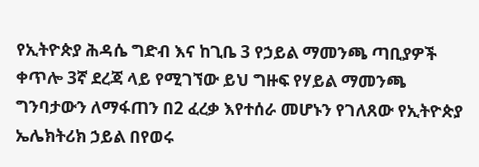የኢትዮጵያ ሕዳሴ ግድብ እና ከጊቤ 3 የኃይል ማመንጫ ጣቢያዎች ቀጥሎ 3ኛ ደረጃ ላይ የሚገኘው ይህ ግዙፍ የሃይል ማመንጫ ግንባታውን ለማፋጠን በ2 ፈረቃ እየተሰራ መሆኑን የገለጸው የኢትዮጵያ ኤሌክትሪክ ኃይል በየወሩ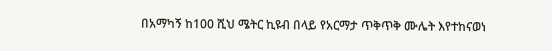በአማካኝ ከ100 ሺህ ሜትር ኪዩብ በላይ የአርማታ ጥቅጥቅ ሙሌት እየተከናወነ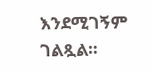እንደሚገኝም ገልጿል።